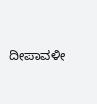ದೀಪಾವಳೀ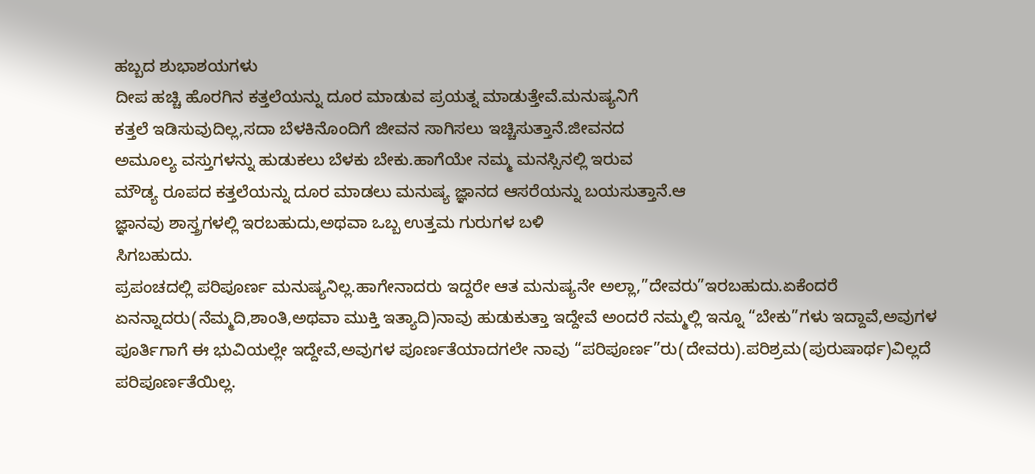ಹಬ್ಬದ ಶುಭಾಶಯಗಳು
ದೀಪ ಹಚ್ಚಿ ಹೊರಗಿನ ಕತ್ತಲೆಯನ್ನು ದೂರ ಮಾಡುವ ಪ್ರಯತ್ನ ಮಾಡುತ್ತೇವೆ.ಮನುಷ್ಯನಿಗೆ
ಕತ್ತಲೆ ಇಡಿಸುವುದಿಲ್ಲ,ಸದಾ ಬೆಳಕಿನೊಂದಿಗೆ ಜೀವನ ಸಾಗಿಸಲು ಇಚ್ಚಿಸುತ್ತಾನೆ.ಜೀವನದ
ಅಮೂಲ್ಯ ವಸ್ತುಗಳನ್ನು ಹುಡುಕಲು ಬೆಳಕು ಬೇಕು.ಹಾಗೆಯೇ ನಮ್ಮ ಮನಸ್ಸಿನಲ್ಲಿ ಇರುವ
ಮೌಡ್ಯ ರೂಪದ ಕತ್ತಲೆಯನ್ನು ದೂರ ಮಾಡಲು ಮನುಷ್ಯ ಜ್ಞಾನದ ಆಸರೆಯನ್ನು ಬಯಸುತ್ತಾನೆ.ಆ
ಜ್ಞಾನವು ಶಾಸ್ತ್ರಗಳಲ್ಲಿ ಇರಬಹುದು,ಅಥವಾ ಒಬ್ಬ ಉತ್ತಮ ಗುರುಗಳ ಬಳಿ
ಸಿಗಬಹುದು.
ಪ್ರಪಂಚದಲ್ಲಿ ಪರಿಪೂರ್ಣ ಮನುಷ್ಯನಿಲ್ಲ.ಹಾಗೇನಾದರು ಇದ್ದರೇ ಆತ ಮನುಷ್ಯನೇ ಅಲ್ಲಾ,”ದೇವರು”ಇರಬಹುದು.ಏಕೆಂದರೆ ಏನನ್ನಾದರು(ನೆಮ್ಮದಿ,ಶಾಂತಿ,ಅಥವಾ ಮುಕ್ತಿ ಇತ್ಯಾದಿ)ನಾವು ಹುಡುಕುತ್ತಾ ಇದ್ದೇವೆ ಅಂದರೆ ನಮ್ಮಲ್ಲಿ ಇನ್ನೂ “ಬೇಕು”ಗಳು ಇದ್ದಾವೆ,ಅವುಗಳ ಪೂರ್ತಿಗಾಗೆ ಈ ಭುವಿಯಲ್ಲೇ ಇದ್ದೇವೆ,ಅವುಗಳ ಪೂರ್ಣತೆಯಾದಗಲೇ ನಾವು “ಪರಿಪೂರ್ಣ”ರು(ದೇವರು).ಪರಿಶ್ರಮ(ಪುರುಷಾರ್ಥ)ವಿಲ್ಲದೆ ಪರಿಪೂರ್ಣತೆಯಿಲ್ಲ.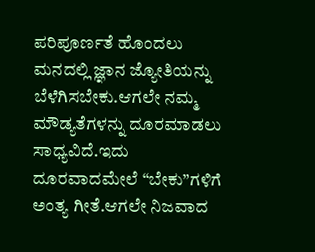ಪರಿಪೂರ್ಣತೆ ಹೊಂದಲು ಮನದಲ್ಲಿ ಜ್ಞಾನ ಜ್ಯೋತಿಯನ್ನು ಬೆಳೆಗಿಸಬೇಕು.ಆಗಲೇ ನಮ್ಮ ಮೌಡ್ಯತೆಗಳನ್ನು ದೂರಮಾಡಲು ಸಾಧ್ಯವಿದೆ.ಇದು ದೂರವಾದಮೇಲೆ “ಬೇಕು”ಗಳಿಗೆ ಅಂತ್ಯ ಗೀತೆ.ಆಗಲೇ ನಿಜವಾದ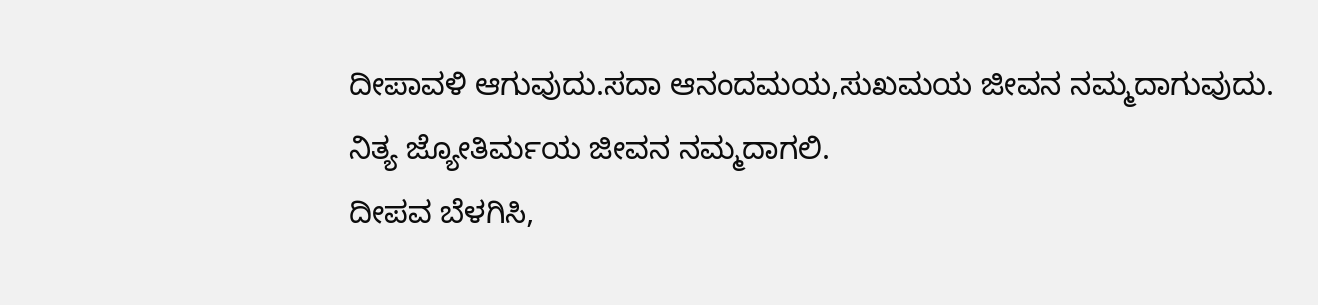ದೀಪಾವಳಿ ಆಗುವುದು.ಸದಾ ಆನಂದಮಯ,ಸುಖಮಯ ಜೀವನ ನಮ್ಮದಾಗುವುದು.
ನಿತ್ಯ ಜ್ಯೋತಿರ್ಮಯ ಜೀವನ ನಮ್ಮದಾಗಲಿ.
ದೀಪವ ಬೆಳಗಿಸಿ,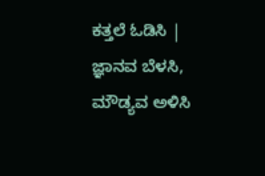ಕತ್ತಲೆ ಓಡಿಸಿ |
ಜ್ಞಾನವ ಬೆಳಸಿ,
ಮೌಡ್ಯವ ಅಳಿಸಿ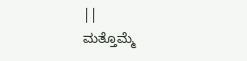||
ಮತ್ತೊಮ್ಮೆ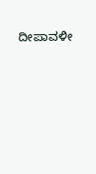ದೀಪಾವಳೀ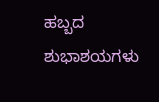ಹಬ್ಬದ
ಶುಭಾಶಯಗಳು